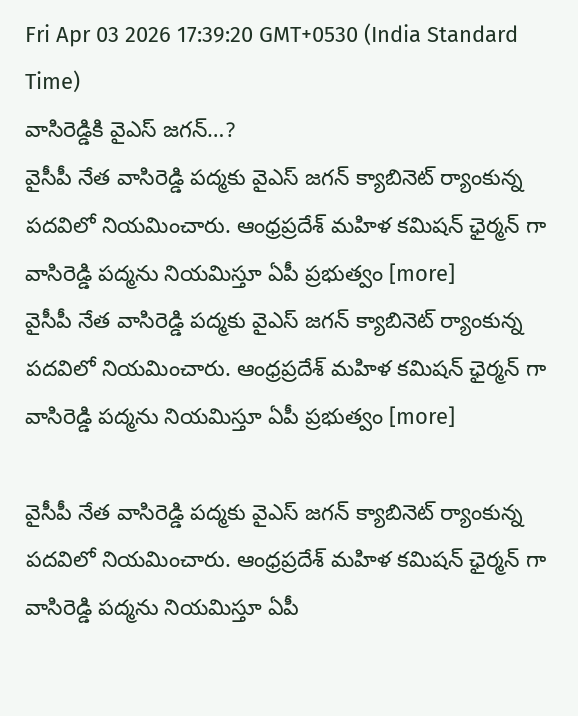Fri Apr 03 2026 17:39:20 GMT+0530 (India Standard Time)
వాసిరెడ్డికి వైఎస్ జగన్…?
వైసీపీ నేత వాసిరెడ్డి పద్మకు వైఎస్ జగన్ క్యాబినెట్ ర్యాంకున్న పదవిలో నియమించారు. ఆంధ్రప్రదేశ్ మహిళ కమిషన్ ఛైర్మన్ గా వాసిరెడ్డి పద్మను నియమిస్తూ ఏపీ ప్రభుత్వం [more]
వైసీపీ నేత వాసిరెడ్డి పద్మకు వైఎస్ జగన్ క్యాబినెట్ ర్యాంకున్న పదవిలో నియమించారు. ఆంధ్రప్రదేశ్ మహిళ కమిషన్ ఛైర్మన్ గా వాసిరెడ్డి పద్మను నియమిస్తూ ఏపీ ప్రభుత్వం [more]

వైసీపీ నేత వాసిరెడ్డి పద్మకు వైఎస్ జగన్ క్యాబినెట్ ర్యాంకున్న పదవిలో నియమించారు. ఆంధ్రప్రదేశ్ మహిళ కమిషన్ ఛైర్మన్ గా వాసిరెడ్డి పద్మను నియమిస్తూ ఏపీ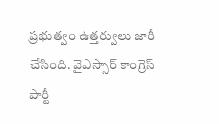ప్రభుత్వం ఉత్తర్వులు జారీ చేసింది. వైఎస్సార్ కాంగ్రెస్ పార్టీ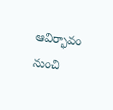ఆవిర్భావం నుంచి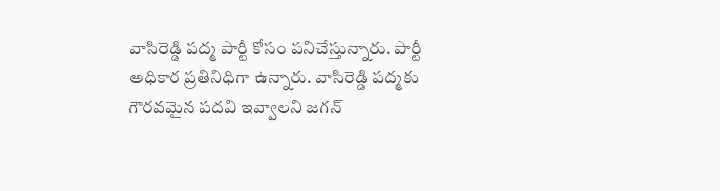వాసిరెడ్డి పద్మ పార్టీ కోసం పనిచేస్తున్నారు. పార్టీ అధికార ప్రతినిధిగా ఉన్నారు. వాసిరెడ్డి పద్మకు గౌరవమైన పదవి ఇవ్వాలని జగన్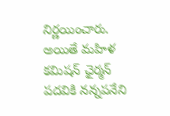నిర్ణయించారు. అయితే మహిళ కమిషన్ ఛైర్మన్ పదవికి నన్నపనేని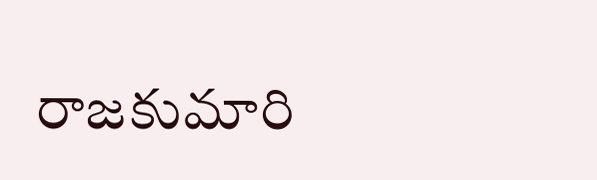రాజకుమారి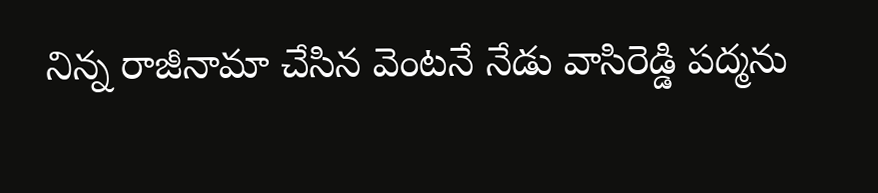నిన్న రాజీనామా చేసిన వెంటనే నేడు వాసిరెడ్డి పద్మను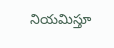నియమిస్తూ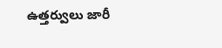ఉత్తర్వులు జారీ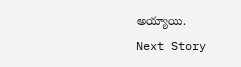అయ్యాయి.
Next Story